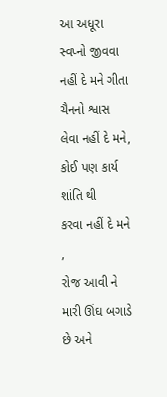આ અધૂરા સ્વપ્નો જીવવા નહીં દે મને ગીતા
ચૈનનો શ્વાસ લેવા નહીં દે મને,
કોઈ પણ કાર્ય શાંતિ થી
કરવા નહીં દે મને ,
રોજ આવી ને
મારી ઊંઘ બગાડે છે અને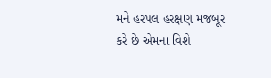મને હરપલ હરક્ષણ મજબૂર
કરે છે એમના વિશે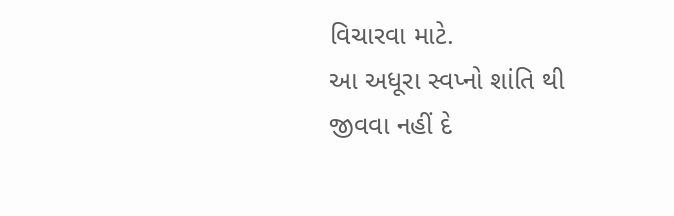વિચારવા માટે.
આ અધૂરા સ્વપ્નો શાંતિ થી
જીવવા નહીં દે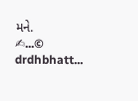મને.
✍...© drdhbhatt...